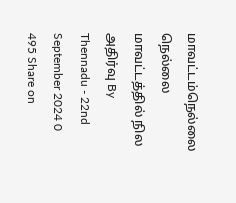மாவட்டம்நெல்லை நெல்லை மாவட்டத்தில் நில அதிர்வு By Thennadu - 22nd September 2024 0 495 Share on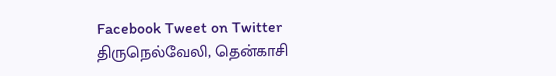Facebook Tweet on Twitter திருநெல்வேலி, தென்காசி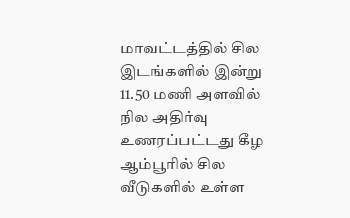மாவட்டத்தில் சில இடங்களில் இன்று 11.50 மணி அளவில் நில அதிர்வு உணரப்பட்டது கீழ ஆம்பூரில் சில வீடுகளில் உள்ள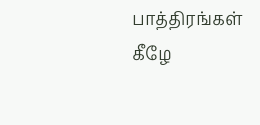பாத்திரங்கள் கீழே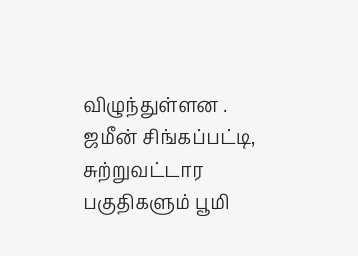விழுந்துள்ளன . ஜமீன் சிங்கப்பட்டி, சுற்றுவட்டார பகுதிகளும் பூமி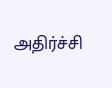அதிர்ச்சி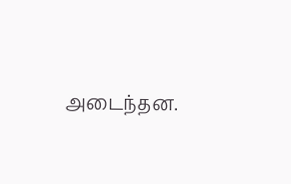அடைந்தன.